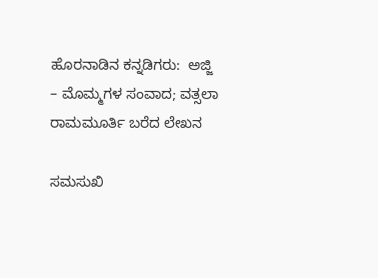ಹೊರನಾಡಿನ ಕನ್ನಡಿಗರು:  ಅಜ್ಜಿ – ಮೊಮ್ಮಗಳ ಸಂವಾದ; ವತ್ಸಲಾ ರಾಮಮೂರ್ತಿ ಬರೆದ ಲೇಖನ

ಸಮಸುಖಿ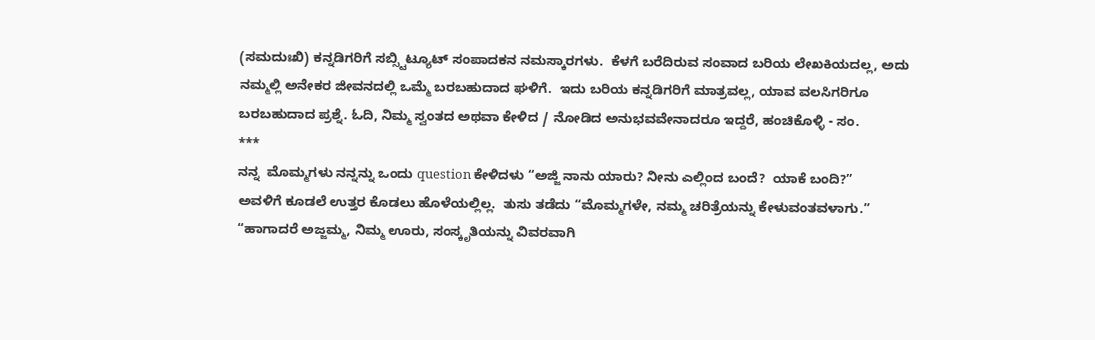(ಸಮದುಃಖಿ) ಕನ್ನಡಿಗರಿಗೆ ಸಬ್ಸ್ಟಿಟ್ಯೂಟ್ ಸಂಪಾದಕನ ನಮಸ್ಕಾರಗಳು.  ಕೆಳಗೆ ಬರೆದಿರುವ ಸಂವಾದ ಬರಿಯ ಲೇಖಕಿಯದಲ್ಲ, ಅದು ನಮ್ಮಲ್ಲಿ ಅನೇಕರ ಜೀವನದಲ್ಲಿ ಒಮ್ಮೆ ಬರಬಹುದಾದ ಘಳಿಗೆ.  ಇದು ಬರಿಯ ಕನ್ನಡಿಗರಿಗೆ ಮಾತ್ರವಲ್ಲ, ಯಾವ ವಲಸಿಗರಿಗೂ ಬರಬಹುದಾದ ಪ್ರಶ್ನೆ. ಓದಿ, ನಿಮ್ಮ ಸ್ವಂತದ ಅಥವಾ ಕೇಳಿದ / ನೋಡಿದ ಅನುಭವವೇನಾದರೂ ಇದ್ದರೆ, ಹಂಚಿಕೊಳ್ಳಿ - ಸಂ.
***
ನನ್ನ  ಮೊಮ್ಮಗಳು ನನ್ನನ್ನು ಒಂದು question ಕೇಳಿದಳು “ಅಜ್ಜಿ ನಾನು ಯಾರು? ನೀನು ಎಲ್ಲಿಂದ ಬಂದೆ?  ಯಾಕೆ ಬಂದಿ?”
ಅವಳಿಗೆ ಕೂಡಲೆ ಉತ್ತರ ಕೊಡಲು ಹೊಳೆಯಲ್ಲಿಲ್ಲ.  ತುಸು ತಡೆದು “ಮೊಮ್ಮಗಳೇ, ನಮ್ಮ ಚರಿತ್ರೆಯನ್ನು ಕೇಳುವಂತವಳಾಗು.”
“ಹಾಗಾದರೆ ಅಜ್ಜಮ್ಮ, ನಿಮ್ಮ ಊರು, ಸಂಸ್ಕೃತಿಯನ್ನು ವಿವರವಾಗಿ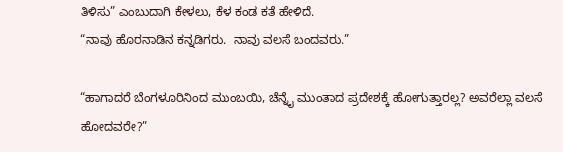ತಿಳಿಸು” ಎಂಬುದಾಗಿ ಕೇಳಲು, ಕೆಳ ಕಂಡ ಕತೆ ಹೇಳಿದೆ.
“ನಾವು ಹೊರನಾಡಿನ ಕನ್ನಡಿಗರು.  ನಾವು ವಲಸೆ ಬಂದವರು.”

“ಹಾಗಾದರೆ ಬೆಂಗಳೂರಿನಿಂದ ಮುಂಬಯಿ, ಚೆನ್ನೈ ಮುಂತಾದ ಪ್ರದೇಶಕ್ಕೆ ಹೋಗುತ್ತಾರಲ್ಲ? ಅವರೆಲ್ಲಾ ವಲಸೆ ಹೋದವರೇ?”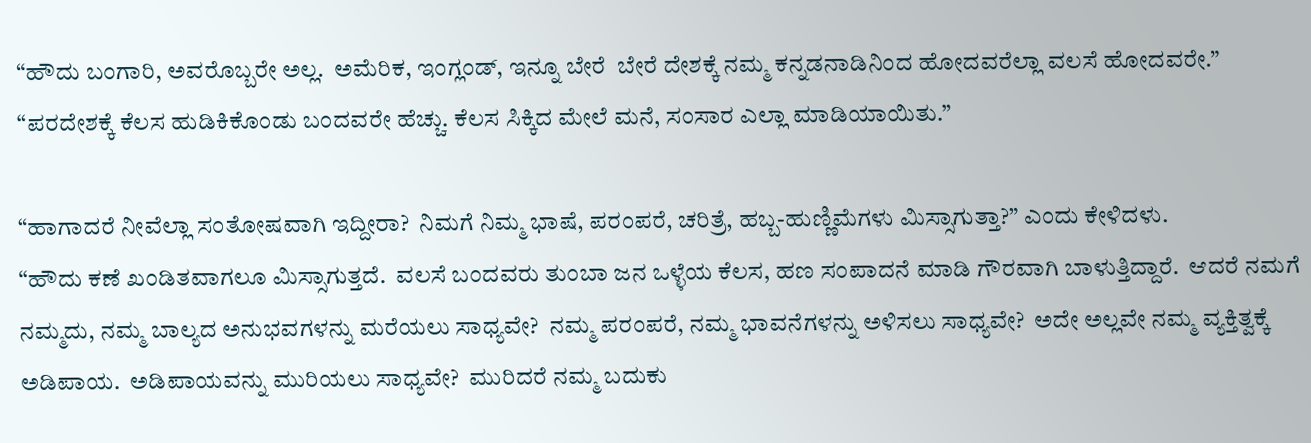“ಹೌದು ಬಂಗಾರಿ, ಅವರೊಬ್ಬರೇ ಅಲ್ಲ.  ಅಮೆರಿಕ, ಇಂಗ್ಲಂಡ್‌, ಇನ್ನೂ ಬೇರೆ  ಬೇರೆ ದೇಶಕ್ಕೆ ನಮ್ಮ ಕನ್ನಡನಾಡಿನಿಂದ ಹೋದವರೆಲ್ಲಾ ವಲಸೆ ಹೋದವರೇ.”
“ಪರದೇಶಕ್ಕೆ ಕೆಲಸ ಹುಡಿಕಿಕೊಂಡು ಬಂದವರೇ ಹೆಚ್ಚು. ಕೆಲಸ ಸಿಕ್ಕಿದ ಮೇಲೆ ಮನೆ, ಸಂಸಾರ ಎಲ್ಲಾ ಮಾಡಿಯಾಯಿತು.”

“ಹಾಗಾದರೆ ನೀವೆಲ್ಲಾ ಸಂತೋಷವಾಗಿ ಇದ್ದೀರಾ?  ನಿಮಗೆ ನಿಮ್ಮ ಭಾಷೆ, ಪರಂಪರೆ, ಚರಿತ್ರೆ, ಹಬ್ಬ-ಹುಣ್ಣಿಮೆಗಳು ಮಿಸ್ಸಾಗುತ್ತಾ?” ಎಂದು ಕೇಳಿದಳು.
“ಹೌದು ಕಣೆ ಖಂಡಿತವಾಗಲೂ ಮಿಸ್ಸಾಗುತ್ತದೆ.  ವಲಸೆ ಬಂದವರು ತುಂಬಾ ಜನ ಒಳ್ಳೆಯ ಕೆಲಸ, ಹಣ ಸಂಪಾದನೆ ಮಾಡಿ ಗೌರವಾಗಿ ಬಾಳುತ್ತಿದ್ದಾರೆ.  ಆದರೆ ನಮಗೆ ನಮ್ಮದು, ನಮ್ಮ ಬಾಲ್ಯದ ಅನುಭವಗಳನ್ನು ಮರೆಯಲು ಸಾಧ್ಯವೇ?  ನಮ್ಮ ಪರಂಪರೆ, ನಮ್ಮ ಭಾವನೆಗಳನ್ನು ಅಳಿಸಲು ಸಾಧ್ಯವೇ?  ಅದೇ ಅಲ್ಲವೇ ನಮ್ಮ ವ್ಯಕ್ತಿತ್ವಕ್ಕೆ ಅಡಿಪಾಯ.  ಅಡಿಪಾಯವನ್ನು ಮುರಿಯಲು ಸಾಧ್ಯವೇ?  ಮುರಿದರೆ ನಮ್ಮ ಬದುಕು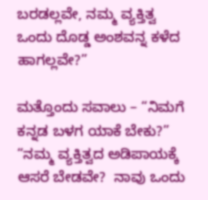ಬರಡಲ್ಲವೇ, ನಮ್ಮ ವ್ಯಕ್ತಿತ್ವ ಒಂದು ದೊಡ್ಡ ಅಂಶವನ್ನ ಕಳೆದ ಹಾಗಲ್ಲವೇ?”

ಮತ್ತೊಂದು ಸವಾಲು – “ನಿಮಗೆ ಕನ್ನಡ ಬಳಗ ಯಾಕೆ ಬೇಕು?”
“ನಮ್ಮ ವ್ಯಕ್ತಿತ್ವದ ಅಡಿಪಾಯಕ್ಕೆ ಆಸರೆ ಬೇಡವೇ?  ನಾವು ಒಂದು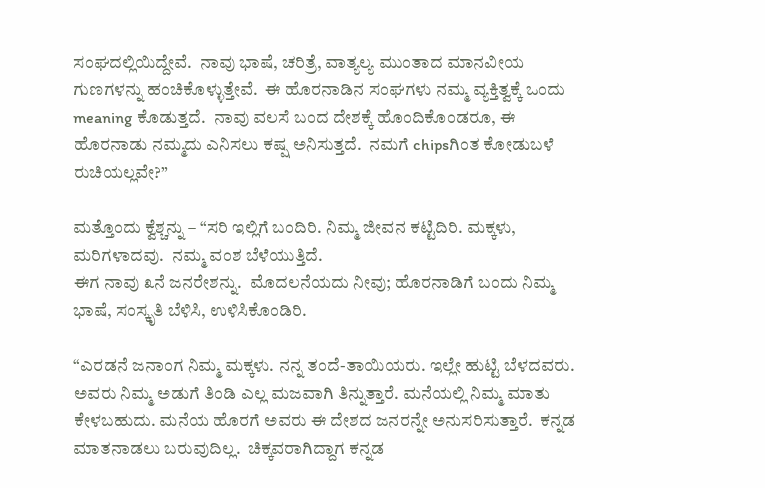ಸಂಘದಲ್ಲಿಯಿದ್ದೇವೆ.  ನಾವು ಭಾಷೆ, ಚರಿತ್ರೆ, ವಾತ್ಯಲ್ಯ ಮುಂತಾದ ಮಾನವೀಯ ಗುಣಗಳನ್ನು ಹಂಚಿಕೊಳ್ಳುತ್ತೇವೆ.  ಈ ಹೊರನಾಡಿನ ಸಂಘಗಳು ನಮ್ಮ ವ್ಯಕ್ತಿತ್ವಕ್ಕೆ ಒಂದು meaning ಕೊಡುತ್ತದೆ.  ನಾವು ವಲಸೆ ಬಂದ ದೇಶಕ್ಕೆ ಹೊಂದಿಕೊಂಡರೂ, ಈ ಹೊರನಾಡು ನಮ್ಮದು ಎನಿಸಲು ಕಷ್ಷ ಅನಿಸುತ್ತದೆ.  ನಮಗೆ chipsಗಿಂತ ಕೋಡುಬಳೆ ರುಚಿಯಲ್ಲವೇ?”

ಮತ್ತೊಂದು ಕ್ವೆಶ್ಚನ್ನು – “ಸರಿ ಇಲ್ಲಿಗೆ ಬಂದಿರಿ. ನಿಮ್ಮ ಜೀವನ ಕಟ್ಟಿದಿರಿ. ಮಕ್ಕಳು, ಮರಿಗಳಾದವು.  ನಮ್ಮ ವಂಶ ಬೆಳೆಯುತ್ತಿದೆ.
ಈಗ ನಾವು ೩ನೆ ಜನರೇಶನ್ನು.  ಮೊದಲನೆಯದು ನೀವು; ಹೊರನಾಡಿಗೆ ಬಂದು ನಿಮ್ಮ ಭಾಷೆ, ಸಂಸ್ಕೃತಿ ಬೆಳಿಸಿ, ಉಳಿಸಿಕೊಂಡಿರಿ.

“ಎರಡನೆ ಜನಾಂಗ ನಿಮ್ಮ ಮಕ್ಕಳು. ನನ್ನ ತಂದೆ-ತಾಯಿಯರು. ಇಲ್ಲೇ ಹುಟ್ಟಿ ಬೆಳದವರು.  ಅವರು ನಿಮ್ಮ ಅಡುಗೆ ತಿಂಡಿ ಎಲ್ಲ ಮಜವಾಗಿ ತಿನ್ನುತ್ತಾರೆ. ಮನೆಯಲ್ಲಿ ನಿಮ್ಮ ಮಾತು ಕೇಳಬಹುದು. ಮನೆಯ ಹೊರಗೆ ಅವರು ಈ ದೇಶದ ಜನರನ್ನೇ ಅನುಸರಿಸುತ್ತಾರೆ.  ಕನ್ನಡ ಮಾತನಾಡಲು ಬರುವುದಿಲ್ಲ.  ಚಿಕ್ಕವರಾಗಿದ್ದಾಗ ಕನ್ನಡ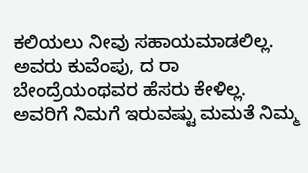ಕಲಿಯಲು ನೀವು ಸಹಾಯಮಾಡಲಿಲ್ಲ. ಅವರು ಕುವೆಂಪು, ದ ರಾ ಬೇಂದ್ರೆಯಂಥವರ ಹೆಸರು ಕೇಳಿಲ್ಲ.  ಅವರಿಗೆ ನಿಮಗೆ ಇರುವಷ್ಟು ಮಮತೆ ನಿಮ್ಮ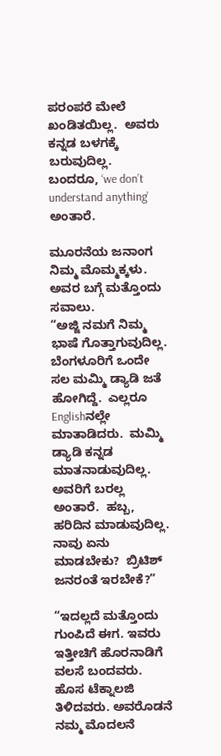ಪರಂಪರೆ ಮೇಲೆ ಖಂಡಿತಯಿಲ್ಲ.  ಅವರು ಕನ್ನಡ ಬಳಗಕ್ಕೆ ಬರುವುದಿಲ್ಲ.  ಬಂದರೂ, ‘we don’t understand anything’ ಅಂತಾರೆ.

ಮೂರನೆಯ ಜನಾಂಗ ನಿಮ್ಮ ಮೊಮ್ಮಕ್ಕಳು. ಅವರ ಬಗ್ಗೆ ಮತ್ತೊಂದು ಸವಾಲು.
“ಅಜ್ಜಿ ನಮಗೆ ನಿಮ್ಮ ಭಾಷೆ ಗೊತ್ತಾಗುವುದಿಲ್ಲ.  ಬೆಂಗಳೂರಿಗೆ ಒಂದೇ ಸಲ ಮಮ್ಮಿ ಡ್ಯಾಡಿ ಜತೆ ಹೋಗಿದ್ದೆ.  ಎಲ್ಲರೂ Englishನಲ್ಲೇ ಮಾತಾಡಿದರು.  ಮಮ್ಮಿ ಡ್ಯಾಡಿ ಕನ್ನಡ ಮಾತನಾಡುವುದಿಲ್ಲ.  ಅವರಿಗೆ ಬರಲ್ಲ ಅಂತಾರೆ.  ಹಬ್ಬ, ಹರಿದಿನ ಮಾಡುವುದಿಲ್ಲ.  ನಾವು ಏನು ಮಾಡಬೇಕು?  ಬ್ರಿಟಿಶ್ ಜನರಂತೆ ಇರಬೇಕೆ?”

“ಇದಲ್ಲದೆ ಮತ್ತೊಂದು ಗುಂಪಿದೆ ಈಗ. ಇವರು ಇತ್ತೀಚಿಗೆ ಹೊರನಾಡಿಗೆ ವಲಸೆ ಬಂದವರು.  ಹೊಸ ಟೆಕ್ನಾಲಜಿ ತಿಳಿದವರು. ಅವರೊಡನೆ ನಮ್ಮ ಮೊದಲನೆ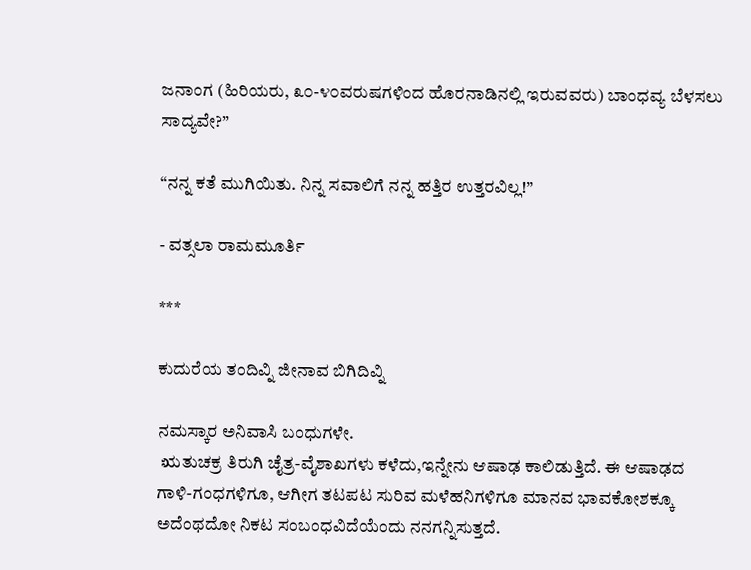ಜನಾಂಗ (ಹಿರಿಯರು, ೩೦-೪೦ವರುಷಗಳಿಂದ ಹೊರನಾಡಿನಲ್ಲಿ ಇರುವವರು) ಬಾಂಧವ್ಯ ಬೆಳಸಲು ಸಾದ್ಯವೇ?”

“ನನ್ನ ಕತೆ ಮುಗಿಯಿತು. ನಿನ್ನ ಸವಾಲಿಗೆ ನನ್ನ ಹತ್ತಿರ ಉತ್ತರವಿಲ್ಲ!”

- ವತ್ಸಲಾ ರಾಮಮೂರ್ತಿ

***

ಕುದುರೆಯ ತಂದಿವ್ನಿ ಜೀನಾವ ಬಿಗಿದಿವ್ನಿ

ನಮಸ್ಕಾರ ಅನಿವಾಸಿ ಬಂಧುಗಳೇ.
 ಋತುಚಕ್ರ ತಿರುಗಿ ಚೈತ್ರ-ವೈಶಾಖಗಳು ಕಳೆದು,ಇನ್ನೇನು ಆಷಾಢ ಕಾಲಿಡುತ್ತಿದೆ. ಈ ಆಷಾಢದ ಗಾಳಿ-ಗಂಧಗಳಿಗೂ, ಆಗೀಗ ತಟಪಟ ಸುರಿವ ಮಳೆಹನಿಗಳಿಗೂ ಮಾನವ ಭಾವಕೋಶಕ್ಕೂ ಅದೆಂಥದೋ ನಿಕಟ ಸಂಬಂಧವಿದೆಯೆಂದು ನನಗನ್ನಿಸುತ್ತದೆ.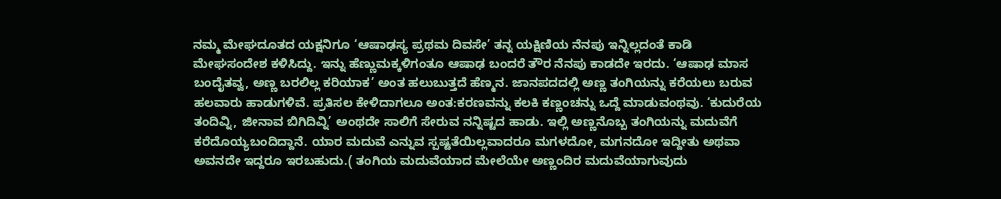ನಮ್ಮ ಮೇಘದೂತದ ಯಕ್ಷನಿಗೂ ‘ಆಷಾಢಸ್ಯ ಪ್ರಥಮ ದಿವಸೇ’ ತನ್ನ ಯಕ್ಷಿಣಿಯ ನೆನಪು ಇನ್ನಿಲ್ಲದಂತೆ ಕಾಡಿ ಮೇಘಸಂದೇಶ ಕಳಿಸಿದ್ದು. ಇನ್ನು ಹೆಣ್ಣುಮಕ್ಕಳಿಗಂತೂ ಆಷಾಢ ಬಂದರೆ ತೌರ ನೆನಪು ಕಾಡದೇ ಇರದು. ‘ಆಷಾಢ ಮಾಸ ಬಂದೈತವ್ವ, ಅಣ್ಣ ಬರಲಿಲ್ಲ ಕರಿಯಾಕ’ ಅಂತ ಹಲುಬುತ್ತದೆ ಹೆಣ್ಮನ. ಜಾನಪದದಲ್ಲಿ ಅಣ್ಣ ತಂಗಿಯನ್ನು ಕರೆಯಲು ಬರುವ ಹಲವಾರು ಹಾಡುಗಳಿವೆ. ಪ್ರತಿಸಲ ಕೇಳಿದಾಗಲೂ ಅಂತ:ಕರಣವನ್ನು ಕಲಕಿ ಕಣ್ಣಂಚನ್ನು ಒದ್ದೆ ಮಾಡುವಂಥವು. ‘ಕುದುರೆಯ ತಂದಿವ್ನಿ, ಜೀನಾವ ಬಿಗಿದಿವ್ನಿ’ ಅಂಥದೇ ಸಾಲಿಗೆ ಸೇರುವ ನನ್ನಿಷ್ಟದ ಹಾಡು. ಇಲ್ಲಿ ಅಣ್ಣನೊಬ್ಬ ತಂಗಿಯನ್ನು ಮದುವೆಗೆ ಕರೆದೊಯ್ಯಬಂದಿದ್ದಾನೆ. ಯಾರ ಮದುವೆ ಎನ್ನುವ ಸ್ಪಷ್ಟತೆಯಿಲ್ಲವಾದರೂ ಮಗಳದೋ, ಮಗನದೋ ಇದ್ದೀತು ಅಥವಾ ಅವನದೇ ಇದ್ದರೂ ಇರಬಹುದು.( ತಂಗಿಯ ಮದುವೆಯಾದ ಮೇಲೆಯೇ ಅಣ್ಣಂದಿರ ಮದುವೆಯಾಗುವುದು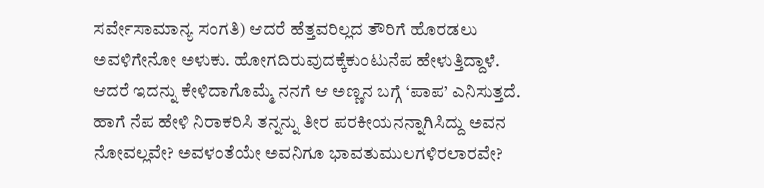ಸರ್ವೇಸಾಮಾನ್ಯ ಸಂಗತಿ) ಆದರೆ ಹೆತ್ತವರಿಲ್ಲದ ತೌರಿಗೆ ಹೊರಡಲು ಅವಳಿಗೇನೋ ಅಳುಕು. ಹೋಗದಿರುವುದಕ್ಕೆಕುಂಟುನೆಪ ಹೇಳುತ್ತಿದ್ದಾಳೆ. ಆದರೆ ಇದನ್ನು ಕೇಳಿದಾಗೊಮ್ಮೆ ನನಗೆ ಆ ಅಣ್ಣನ ಬಗ್ಗೆ ‘ಪಾಪ’ ಎನಿಸುತ್ತದೆ. ಹಾಗೆ ನೆಪ ಹೇಳಿ ನಿರಾಕರಿಸಿ ತನ್ನನ್ನು ತೀರ ಪರಕೀಯನನ್ನಾಗಿಸಿದ್ದು ಅವನ ನೋವಲ್ಲವೇ? ಅವಳಂತೆಯೇ ಅವನಿಗೂ ಭಾವತುಮುಲಗಳಿರಲಾರವೇ?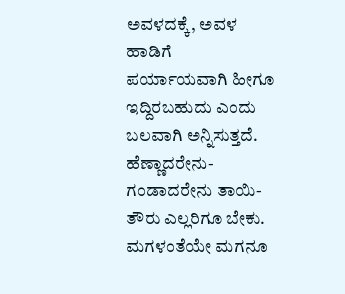ಅವಳದಕ್ಕೆ, ಅವಳ ಹಾಡಿಗೆ  ಪರ್ಯಾಯವಾಗಿ ಹೀಗೂ ಇದ್ದಿರಬಹುದು ಎಂದು ಬಲವಾಗಿ ಅನ್ನಿಸುತ್ತದೆ. ಹೆಣ್ಣಾದರೇನು-ಗಂಡಾದರೇನು ತಾಯಿ- ತೌರು ಎಲ್ಲರಿಗೂ ಬೇಕು. ಮಗಳಂತೆಯೇ ಮಗನೂ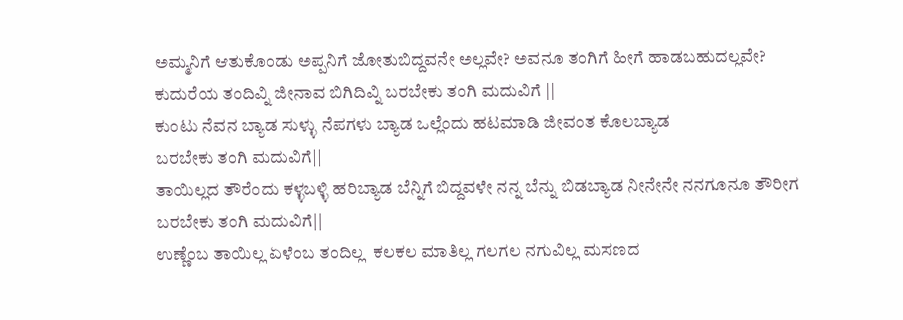ಅಮ್ಮನಿಗೆ ಆತುಕೊಂಡು ಅಪ್ಪನಿಗೆ ಜೋತುಬಿದ್ದವನೇ ಅಲ್ಲವೇ? ಅವನೂ ತಂಗಿಗೆ ಹೀಗೆ ಹಾಡಬಹುದಲ್ಲವೇ?
ಕುದುರೆಯ ತಂದಿವ್ನಿ ಜೀನಾವ ಬಿಗಿದಿವ್ನಿ ಬರಬೇಕು ತಂಗಿ ಮದುವಿಗೆ ||
ಕುಂಟು ನೆವನ ಬ್ಯಾಡ ಸುಳ್ಳು ನೆಪಗಳು ಬ್ಯಾಡ ಒಲ್ಲೆಂದು ಹಟಮಾಡಿ ಜೀವಂತ ಕೊಲಬ್ಯಾಡ
ಬರಬೇಕು ತಂಗಿ ಮದುವಿಗೆ||
ತಾಯಿಲ್ಲದ ತೌರೆಂದು ಕಳ್ಳಬಳ್ಳಿ ಹರಿಬ್ಯಾಡ ಬೆನ್ನಿಗೆ ಬಿದ್ದವಳೇ ನನ್ನ ಬೆನ್ನು ಬಿಡಬ್ಯಾಡ ನೀನೇನೇ ನನಗೂನೂ ತೌರೀಗ
ಬರಬೇಕು ತಂಗಿ ಮದುವಿಗೆ||
ಉಣ್ಣೆಂಬ ತಾಯಿಲ್ಲ ಏಳೆಂಬ ತಂದಿಲ್ಲ  ಕಲಕಲ ಮಾತಿಲ್ಲ ಗಲಗಲ ನಗುವಿಲ್ಲ ಮಸಣದ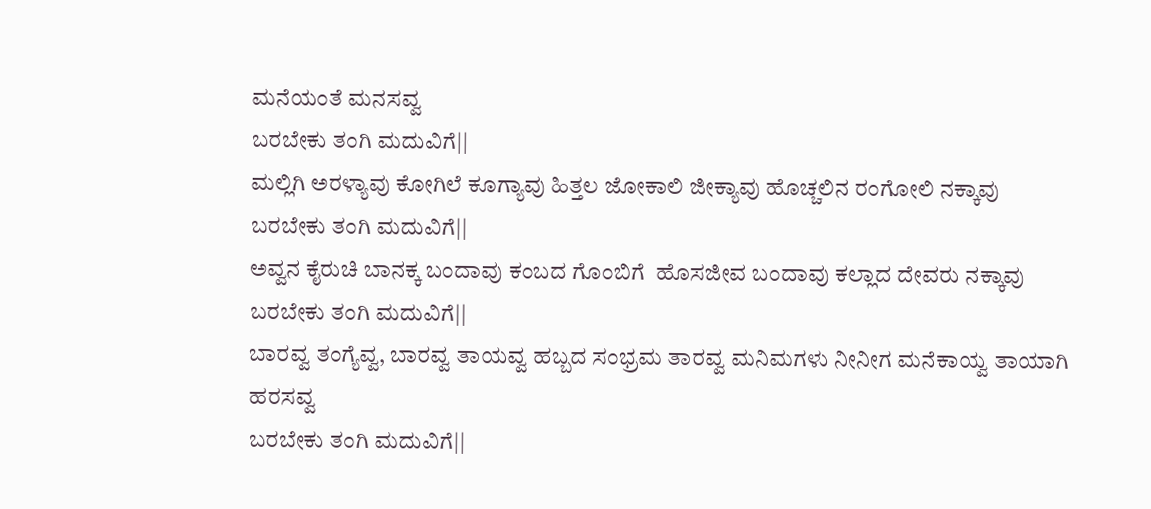ಮನೆಯಂತೆ ಮನಸವ್ವ
ಬರಬೇಕು ತಂಗಿ ಮದುವಿಗೆ||
ಮಲ್ಲಿಗಿ ಅರಳ್ಯಾವು ಕೋಗಿಲೆ ಕೂಗ್ಯಾವು ಹಿತ್ತಲ ಜೋಕಾಲಿ ಜೀಕ್ಯಾವು ಹೊಚ್ಚಲಿನ ರಂಗೋಲಿ ನಕ್ಕಾವು
ಬರಬೇಕು ತಂಗಿ ಮದುವಿಗೆ||
ಅವ್ವನ ಕೈರುಚಿ ಬಾನಕ್ಕ ಬಂದಾವು ಕಂಬದ ಗೊಂಬಿಗೆ  ಹೊಸಜೀವ ಬಂದಾವು ಕಲ್ಲಾದ ದೇವರು ನಕ್ಕಾವು
ಬರಬೇಕು ತಂಗಿ ಮದುವಿಗೆ||
ಬಾರವ್ವ ತಂಗ್ಯೆವ್ವ, ಬಾರವ್ವ ತಾಯವ್ವ ಹಬ್ಬದ ಸಂಭ್ರಮ ತಾರವ್ವ ಮನಿಮಗಳು ನೀನೀಗ ಮನೆಕಾಯ್ವ ತಾಯಾಗಿ ಹರಸವ್ವ
ಬರಬೇಕು ತಂಗಿ ಮದುವಿಗೆ||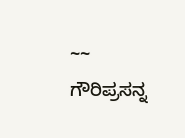~~ ಗೌರಿಪ್ರಸನ್ನ